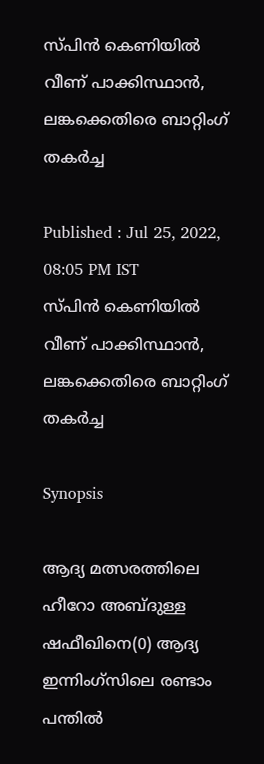സ്പിന്‍ കെണിയില്‍ വീണ് പാക്കിസ്ഥാന്‍, ലങ്കക്കെതിരെ ബാറ്റിംഗ് തകര്‍ച്ച

Published : Jul 25, 2022, 08:05 PM IST
സ്പിന്‍ കെണിയില്‍ വീണ് പാക്കിസ്ഥാന്‍, ലങ്കക്കെതിരെ ബാറ്റിംഗ് തകര്‍ച്ച

Synopsis

ആദ്യ മത്സരത്തിലെ ഹീറോ അബ്ദുള്ള ഷഫീഖിനെ(0) ആദ്യ ഇന്നിംഗ്സിലെ രണ്ടാം പന്തില്‍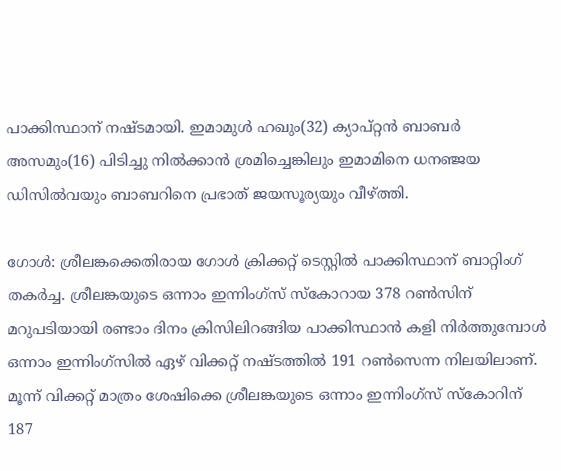പാക്കിസ്ഥാന് നഷ്ടമായി. ഇമാമുള്‍ ഹഖും(32) ക്യാപ്റ്റന്‍ ബാബര്‍ അസമും(16) പിടിച്ചു നില്‍ക്കാന്‍ ശ്രമിച്ചെങ്കിലും ഇമാമിനെ ധനഞ്ജയ ഡിസില്‍വയും ബാബറിനെ പ്രഭാത് ജയസൂര്യയും വീഴ്ത്തി.

ഗോള്‍: ശ്രീലങ്കക്കെതിരായ ഗോള്‍ ക്രിക്കറ്റ് ടെസ്റ്റില്‍ പാക്കിസ്ഥാന് ബാറ്റിംഗ് തകര്‍ച്ച. ശ്രീലങ്കയുടെ ഒന്നാം ഇന്നിംഗ്സ് സ്കോറായ 378 റണ്‍സിന് മറുപടിയായി രണ്ടാം ദിനം ക്രിസിലിറങ്ങിയ പാക്കിസ്ഥാന്‍ കളി നിര്‍ത്തുമ്പോള്‍ ഒന്നാം ഇന്നിംഗ്സില്‍ ഏഴ് വിക്കറ്റ് നഷ്ടത്തില്‍ 191 റണ്‍സെന്ന നിലയിലാണ്. മൂന്ന് വിക്കറ്റ് മാത്രം ശേഷിക്കെ ശ്രീലങ്കയുടെ ഒന്നാം ഇന്നിംഗ്സ് സ്കോറിന് 187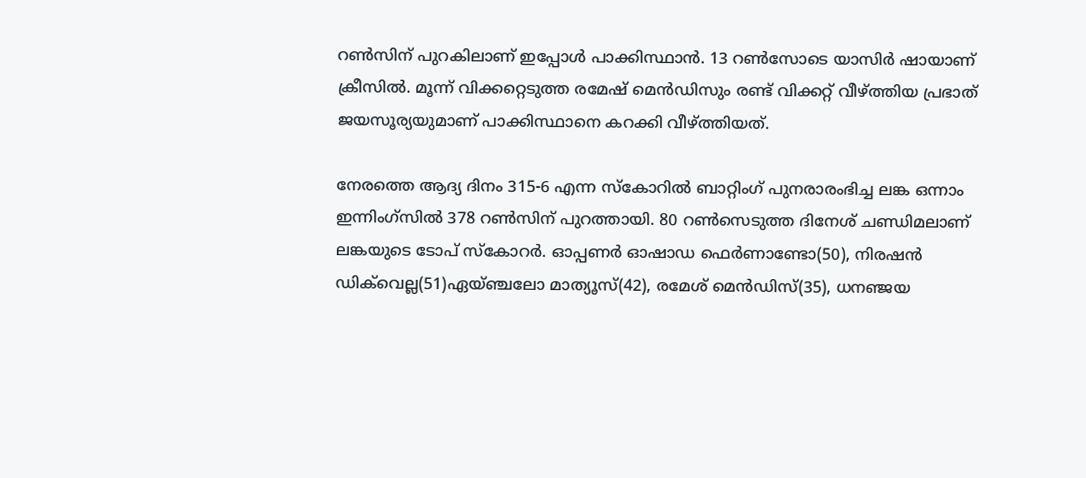റണ്‍സിന് പുറകിലാണ് ഇപ്പോള്‍ പാക്കിസ്ഥാന്‍. 13 റണ്‍സോടെ യാസിര്‍ ഷായാണ് ക്രീസില്‍. മൂന്ന് വിക്കറ്റെടുത്ത രമേഷ് മെന്‍ഡിസും രണ്ട് വിക്കറ്റ് വീഴ്ത്തിയ പ്രഭാത് ജയസൂര്യയുമാണ് പാക്കിസ്ഥാനെ കറക്കി വീഴ്ത്തിയത്.

നേരത്തെ ആദ്യ ദിനം 315-6 എന്ന സ്കോറില്‍ ബാറ്റിംഗ് പുനരാരംഭിച്ച ലങ്ക ഒന്നാം ഇന്നിംഗ്സില്‍ 378 റണ്‍സിന് പുറത്തായി. 80 റണ്‍സെടുത്ത ദിനേശ് ചണ്ഡിമലാണ് ലങ്കയുടെ ടോപ് സ്കോറര്‍. ഓപ്പണര്‍ ഓഷാഡ ഫെര്‍ണാണ്ടോ(50), നിരഷന്‍ ഡിക്‌വെല്ല(51)ഏയ്ഞ്ചലോ മാത്യൂസ്(42), രമേശ് മെന്‍ഡിസ്(35), ധനഞ്ജയ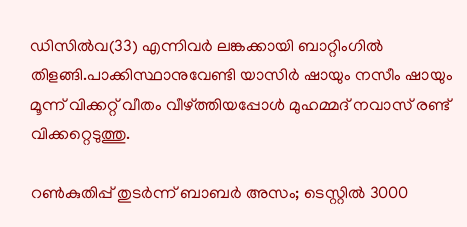ഡിസില്‍വ(33) എന്നിവര്‍ ലങ്കക്കായി ബാറ്റിംഗില്‍ തിളങ്ങി.പാക്കിസ്ഥാനുവേണ്ടി യാസിര്‍ ഷായും നസീം ഷായും മൂന്ന് വിക്കറ്റ് വീതം വീഴ്ത്തിയപ്പോള്‍ മുഹമ്മദ് നവാസ് രണ്ട് വിക്കറ്റെടുത്തു.

റണ്‍കുതിപ്പ് തുടര്‍ന്ന് ബാബര്‍ അസം; ടെസ്റ്റില്‍ 3000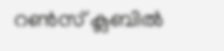റണ്‍സ് ക്ലബില്‍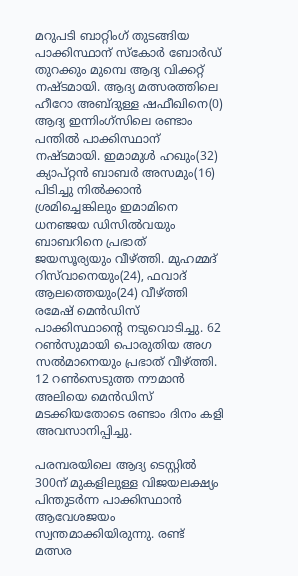മറുപടി ബാറ്റിംഗ് തുടങ്ങിയ പാക്കിസ്ഥാന് സ്കോര്‍ ബോര്‍ഡ് തുറക്കും മുമ്പെ ആദ്യ വിക്കറ്റ് നഷ്ടമായി. ആദ്യ മത്സരത്തിലെ ഹീറോ അബ്ദുള്ള ഷഫീഖിനെ(0) ആദ്യ ഇന്നിംഗ്സിലെ രണ്ടാം പന്തില്‍ പാക്കിസ്ഥാന് നഷ്ടമായി. ഇമാമുള്‍ ഹഖും(32) ക്യാപ്റ്റന്‍ ബാബര്‍ അസമും(16) പിടിച്ചു നില്‍ക്കാന്‍ ശ്രമിച്ചെങ്കിലും ഇമാമിനെ ധനഞ്ജയ ഡിസില്‍വയും ബാബറിനെ പ്രഭാത് ജയസൂര്യയും വീഴ്ത്തി. മുഹമ്മദ് റിസ്‌വാനെയും(24), ഫവാദ് ആലത്തെയും(24) വീഴ്ത്തി രമേഷ് മെന്‍ഡിസ് പാക്കിസ്ഥാന്‍റെ നടുവൊടിച്ചു. 62 റണ്‍സുമായി പൊരുതിയ അഗ സല്‍മാനെയും പ്രഭാത് വീഴ്ത്തി. 12 റണ്‍സെടുത്ത നൗമാന്‍ അലിയെ മെന്‍ഡിസ് മടക്കിയതോടെ രണ്ടാം ദിനം കളി അവസാനിപ്പിച്ചു.

പരമ്പരയിലെ ആദ്യ ടെസ്റ്റില്‍ 300ന് മുകളിലുള്ള വിജയലക്ഷ്യം പിന്തുടര്‍ന്ന പാക്കിസ്ഥാന്‍ ആവേശജയം സ്വന്തമാക്കിയിരുന്നു. രണ്ട് മത്സര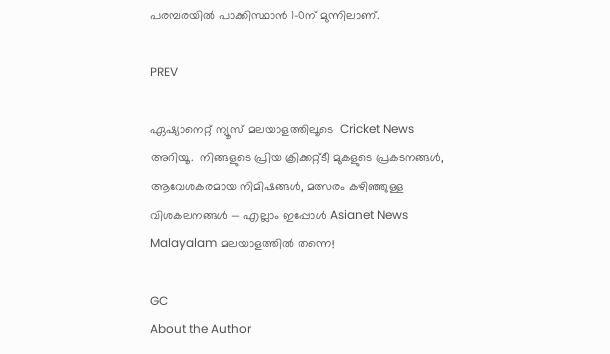പരമ്പരയില്‍ പാക്കിസ്ഥാന്‍ 1-0ന് മുന്നിലാണ്.

PREV

ഏഷ്യാനെറ്റ് ന്യൂസ് മലയാളത്തിലൂടെ  Cricket News അറിയൂ.  നിങ്ങളുടെ പ്രിയ ക്രിക്കറ്റ്ടീ മുകളുടെ പ്രകടനങ്ങൾ, ആവേശകരമായ നിമിഷങ്ങൾ, മത്സരം കഴിഞ്ഞുള്ള വിശകലനങ്ങൾ — എല്ലാം ഇപ്പോൾ Asianet News Malayalam മലയാളത്തിൽ തന്നെ!

GC
About the Author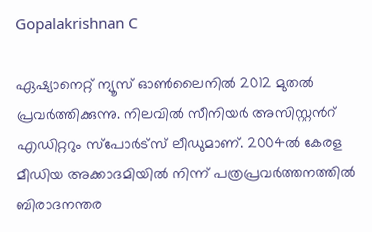Gopalakrishnan C

ഏഷ്യാനെറ്റ് ന്യൂസ് ഓണ്‍ലൈനില്‍ 2012 മുതല്‍ പ്രവര്‍ത്തിക്കുന്നു. നിലവില്‍ സീനിയര്‍ അസിസ്റ്റന്‍റ് എഡിറ്ററും സ്പോർട്സ് ലീഡുമാണ്. 2004ൽ കേരള മീഡിയ അക്കാദമിയില്‍ നിന്ന് പത്രപ്രവര്‍ത്തനത്തില്‍ ബിരാദനന്തര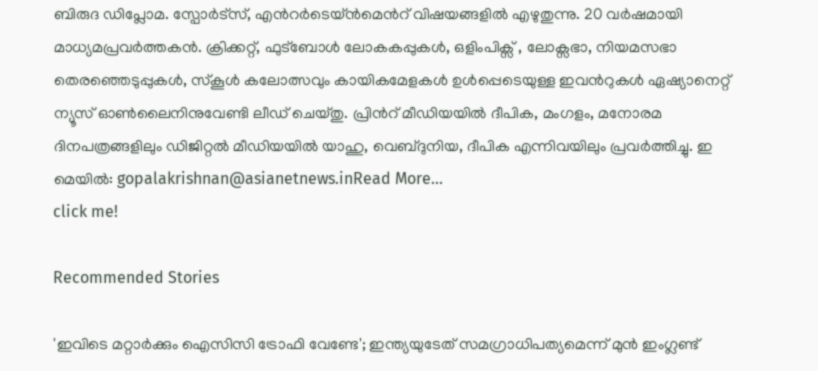ബിരുദ ഡിപ്ലോമ. സ്പോര്‍ട്സ്, എന്‍റര്‍ടെയ്ൻമെന്‍റ് വിഷയങ്ങളില്‍ എഴുതുന്നു. 20 വര്‍ഷമായി മാധ്യമപ്രവര്‍ത്തകൻ. ക്രിക്കറ്റ്, ഫുട്ബോള്‍ ലോകകപ്പുകൾ, ഒളിംപിക്സ് , ലോക്സഭാ, നിയമസഭാ തെരഞ്ഞെടുപ്പുകള്‍, സ്കൂള്‍ കലോത്സവും കായികമേളകള്‍ ഉള്‍പ്പെടെയുള്ള ഇവന്‍റുകള്‍ ഏഷ്യാനെറ്റ് ന്യൂസ് ഓണ്‍ലൈനിനുവേണ്ടി ലീഡ് ചെയ്തു. പ്രിന്‍റ് മീഡിയയില്‍ ദീപിക, മംഗളം, മനോരമ ദിനപത്രങ്ങളിലും ഡിജിറ്റൽ മീഡിയയില്‍ യാഹു, വെബ്ദുനിയ, ദീപിക എന്നിവയിലും പ്രവര്‍ത്തിച്ചു. ഇ മെയില്‍: gopalakrishnan@asianetnews.inRead More...
click me!

Recommended Stories

'ഇവിടെ മറ്റാര്‍ക്കും ഐസിസി ട്രോഫി വേണ്ടേ'; ഇന്ത്യയുടേത് സമഗ്രാധിപത്യമെന്ന് മുന്‍ ഇംഗ്ലണ്ട്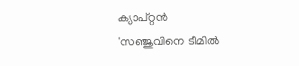ക്യാപ്റ്റന്‍
'സഞ്ജുവിനെ ടീമില്‍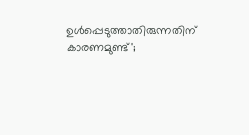ഉള്‍പ്പെടുത്താതിരുന്നതിന് കാരണമുണ്ട്';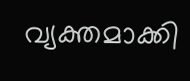വ്യക്തമാക്കി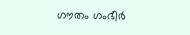ഗൗതം ഗംഭീര്‍